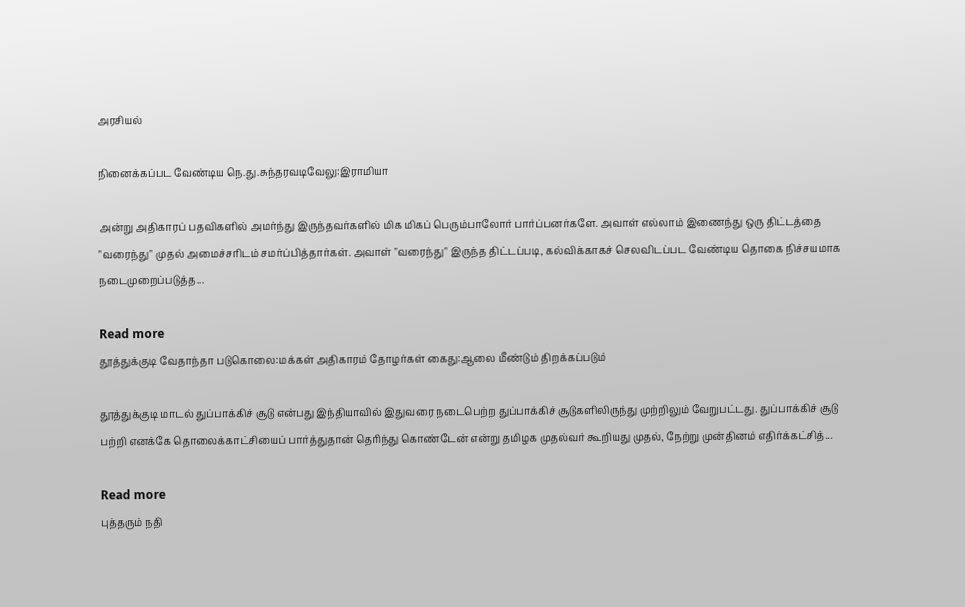அரசியல்

நினைக்கப்பட வேண்டிய நெ.து.சுந்தரவடிவேலு:இராமியா

அன்று அதிகாரப் பதவிகளில் அமர்ந்து இருந்தவர்களில் மிக மிகப் பெரும்பாலோர் பார்ப்பனர்களே. அவாள் எல்லாம் இணைந்து ஒரு திட்டத்தை "வரைந்து" முதல் அமைச்சரிடம் சமர்ப்பித்தார்கள். அவாள் "வரைந்து" இருந்த திட்டப்படி, கல்விக்காகச் செலவிடப்பட வேண்டிய தொகை நிச்சயமாக நடைமுறைப்படுத்த...

Read more
தூத்துக்குடி வேதாந்தா படுகொலை:மக்கள் அதிகாரம் தோழர்கள் கைது:ஆலை மீண்டும் திறக்கப்படும்

தூத்துக்குடி மாடல் துப்பாக்கிச் சூடு என்பது இந்தியாவில் இதுவரை நடைபெற்ற துப்பாக்கிச் சூடுகளிலிருந்து முற்றிலும் வேறுபட்டது. துப்பாக்கிச் சூடு பற்றி எனக்கே தொலைக்காட்சியைப் பார்த்துதான் தெரிந்து கொண்டேன் என்று தமிழக முதல்வர் கூறியது முதல், நேற்று முன்தினம் எதிர்க்கட்சித்...

Read more
புத்தரும் நதி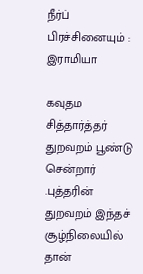நீர்ப் பிரச்சினையும் : இராமியா

கவுதம சித்தார்த்தர் துறவறம் பூண்டு சென்றார் .புத்தரின் துறவறம் இந்தச் சூழ்நிலையில் தான்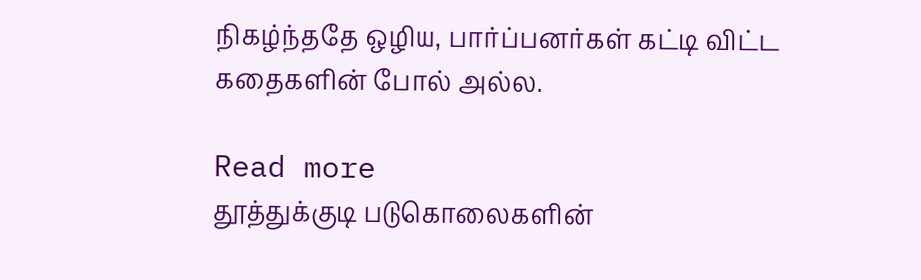நிகழ்ந்ததே ஒழிய, பார்ப்பனர்கள் கட்டி விட்ட கதைகளின் போல் அல்ல.

Read more
தூத்துக்குடி படுகொலைகளின்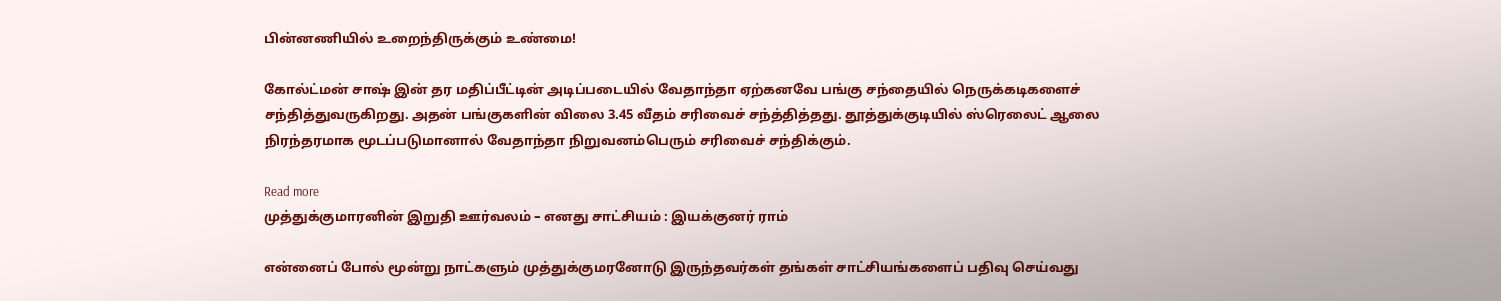பின்னணியில் உறைந்திருக்கும் உண்மை!

கோல்ட்மன் சாஷ் இன் தர மதிப்பீட்டின் அடிப்படையில் வேதாந்தா ஏற்கனவே பங்கு சந்தையில் நெருக்கடிகளைச் சந்தித்துவருகிறது. அதன் பங்குகளின் விலை 3.45 வீதம் சரிவைச் சந்த்தித்தது. தூத்துக்குடியில் ஸ்ரெலைட் ஆலை நிரந்தரமாக மூடப்படுமானால் வேதாந்தா நிறுவனம்பெரும் சரிவைச் சந்திக்கும்.

Read more
முத்துக்குமாரனின் இறுதி ஊர்வலம் – எனது சாட்சியம் : இயக்குனர் ராம்

என்னைப் போல் மூன்று நாட்களும் முத்துக்குமரனோடு இருந்தவர்கள் தங்கள் சாட்சியங்களைப் பதிவு செய்வது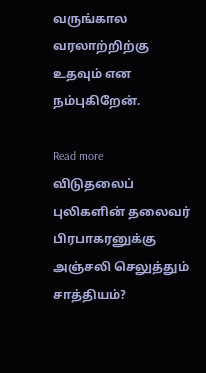வருங்கால வரலாற்றிற்கு உதவும் என நம்புகிறேன்.

Read more
விடுதலைப் புலிகளின் தலைவர் பிரபாகரனுக்கு அஞ்சலி செலுத்தும் சாத்தியம்?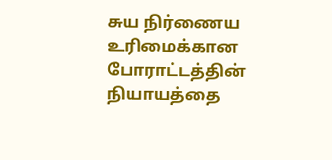சுய நிர்ணைய உரிமைக்கான போராட்டத்தின் நியாயத்தை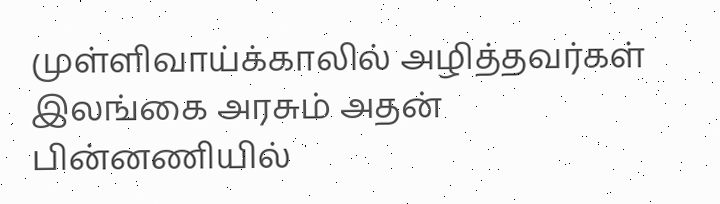முள்ளிவாய்க்காலில் அழித்தவர்கள் இலங்கை அரசும் அதன் பின்னணியில்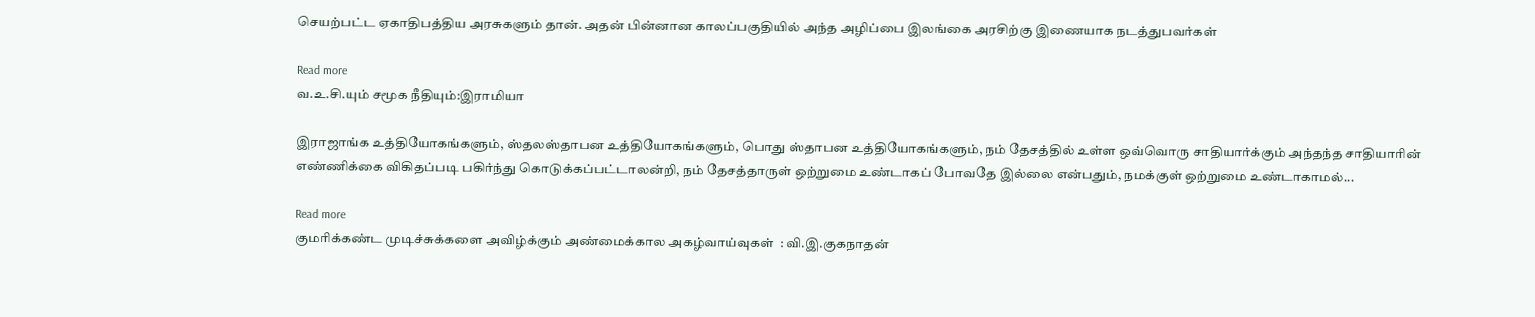செயற்பட்ட ஏகாதிபத்திய அரசுகளும் தான். அதன் பின்னான காலப்பகுதியில் அந்த அழிப்பை இலங்கை அரசிற்கு இணையாக நடத்துபவர்கள்

Read more
வ.உ.சி.யும் சமூக நீதியும்:இராமியா

இராஜாங்க உத்தியோகங்களும், ஸ்தலஸ்தாபன உத்தியோகங்களும், பொது ஸ்தாபன உத்தியோகங்களும், நம் தேசத்தில் உள்ள ஒவ்வொரு சாதியார்க்கும் அந்தந்த சாதியாரின் எண்ணிக்கை விகிதப்படி பகிர்ந்து கொடுக்கப்பட்டாலன்றி, நம் தேசத்தாருள் ஒற்றுமை உண்டாகப் போவதே இல்லை என்பதும், நமக்குள் ஒற்றுமை உண்டாகாமல்...

Read more
குமரிக்கண்ட முடிச்சுக்களை அவிழ்க்கும் அண்மைக்கால அகழ்வாய்வுகள்  : வி.இ.குகநாதன்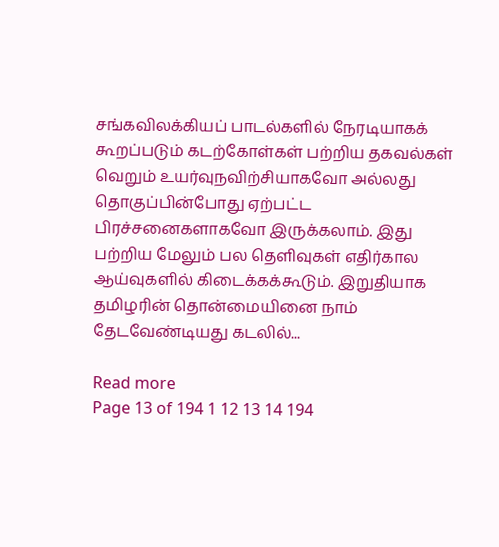சங்கவிலக்கியப் பாடல்களில் நேரடியாகக் கூறப்படும் கடற்கோள்கள் பற்றிய தகவல்கள் வெறும் உயர்வுநவிற்சியாகவோ அல்லது தொகுப்பின்போது ஏற்பட்ட பிரச்சனைகளாகவோ இருக்கலாம். இது பற்றிய மேலும் பல தெளிவுகள் எதிர்கால ஆய்வுகளில் கிடைக்கக்கூடும். இறுதியாக தமிழரின் தொன்மையினை நாம் தேடவேண்டியது கடலில்...

Read more
Page 13 of 194 1 12 13 14 194